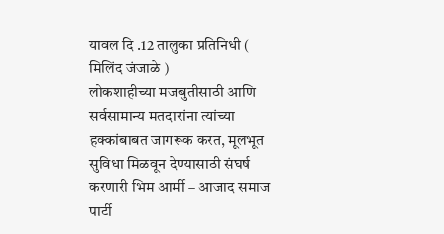यावल दि .12 तालुका प्रतिनिधी ( मिलिंद जंजाळे )
लोकशाहीच्या मजबुतीसाठी आणि सर्वसामान्य मतदारांना त्यांच्या हक्कांबाबत जागरूक करत, मूलभूत सुविधा मिळवून देण्यासाठी संघर्ष करणारी भिम आर्मी – आजाद समाज पार्टी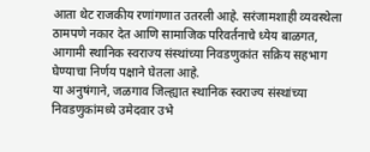आता थेट राजकीय रणांगणात उतरली आहे. सरंजामशाही व्यवस्थेला ठामपणे नकार देत आणि सामाजिक परिवर्तनाचे ध्येय बाळगत, आगामी स्थानिक स्वराज्य संस्थांच्या निवडणुकांत सक्रिय सहभाग घेण्याचा निर्णय पक्षाने घेतला आहे.
या अनुषंगाने, जळगाव जिल्ह्यात स्थानिक स्वराज्य संस्थांच्या निवडणुकांमध्ये उमेदवार उभे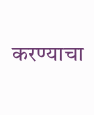करण्याचा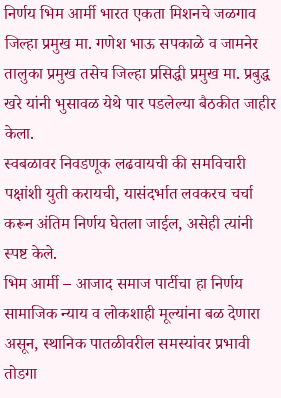निर्णय भिम आर्मी भारत एकता मिशनचे जळगाव जिल्हा प्रमुख मा. गणेश भाऊ सपकाळे व जामनेर तालुका प्रमुख तसेच जिल्हा प्रसिद्धी प्रमुख मा. प्रबुद्ध खरे यांनी भुसावळ येथे पार पडलेल्या बैठकीत जाहीर केला.
स्वबळावर निवडणूक लढवायची की समविचारी पक्षांशी युती करायची, यासंदर्भात लवकरच चर्चा करून अंतिम निर्णय घेतला जाईल, असेही त्यांनी स्पष्ट केले.
भिम आर्मी – आजाद समाज पार्टीचा हा निर्णय सामाजिक न्याय व लोकशाही मूल्यांना बळ देणारा असून, स्थानिक पातळीवरील समस्यांवर प्रभावी तोडगा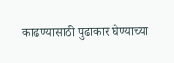काढण्यासाठी पुढाकार घेण्याच्या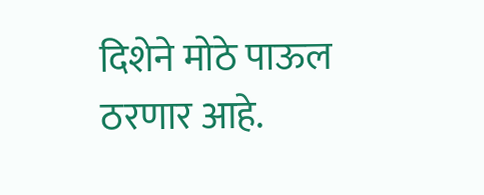दिशेने मोठे पाऊल ठरणार आहे.